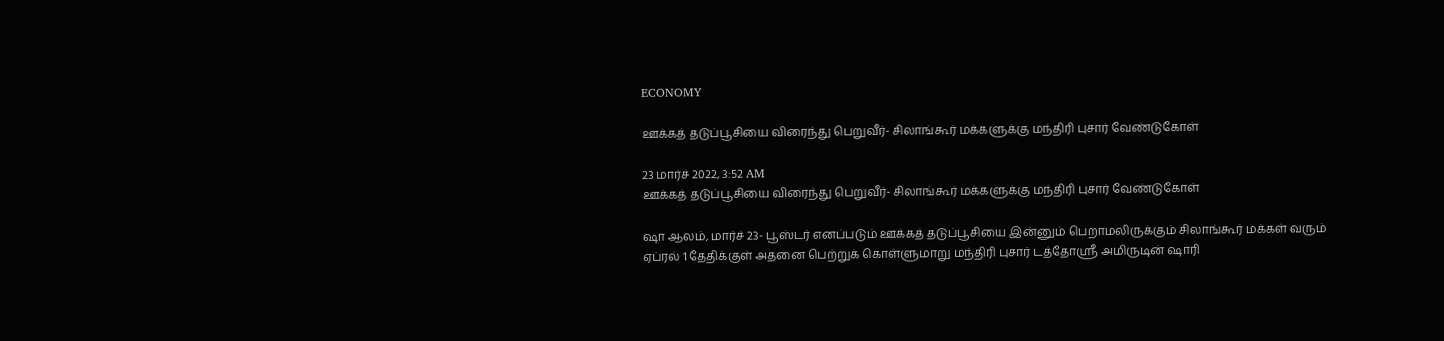ECONOMY

ஊக்கத் தடுப்பூசியை விரைந்து பெறுவீர்- சிலாங்கூர் மக்களுக்கு மந்திரி புசார் வேண்டுகோள்

23 மார்ச் 2022, 3:52 AM
ஊக்கத் தடுப்பூசியை விரைந்து பெறுவீர்- சிலாங்கூர் மக்களுக்கு மந்திரி புசார் வேண்டுகோள்

ஷா ஆலம், மார்ச் 23- பூஸ்டர் எனப்படும் ஊக்கத் தடுப்பூசியை இன்னும் பெறாமலிருக்கும் சிலாங்கூர் மக்கள் வரும் ஏப்ரல் 1 தேதிக்குள் அதனை பெற்றுக் கொள்ளுமாறு மந்திரி புசார் டத்தோஸ்ரீ அமிருடின் ஷாரி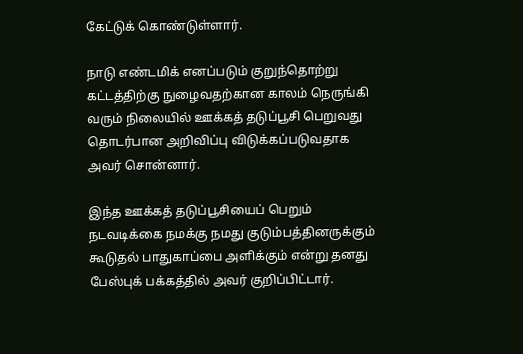கேட்டுக் கொண்டுள்ளார்.

நாடு எண்டமிக் எனப்படும் குறுந்தொற்று கட்டத்திற்கு நுழைவதற்கான காலம் நெருங்கி வரும் நிலையில் ஊக்கத் தடுப்பூசி பெறுவது தொடர்பான அறிவிப்பு விடுக்கப்படுவதாக அவர் சொன்னார்.

இந்த ஊக்கத் தடுப்பூசியைப் பெறும் நடவடிக்கை நமக்கு நமது குடும்பத்தினருக்கும் கூடுதல் பாதுகாப்பை அளிக்கும் என்று தனது பேஸ்புக் பக்கத்தில் அவர் குறிப்பிட்டார்.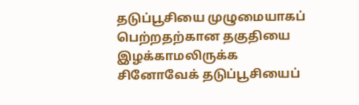தடுப்பூசியை முழுமையாகப் பெற்றதற்கான தகுதியை  இழக்காமலிருக்க சினோவேக் தடுப்பூசியைப்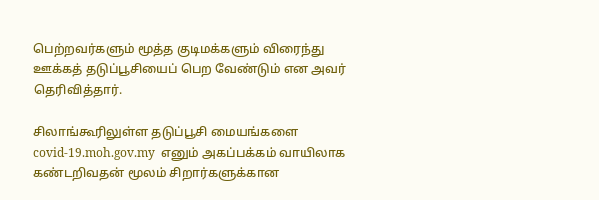பெற்றவர்களும் மூத்த குடிமக்களும் விரைந்து ஊக்கத் தடுப்பூசியைப் பெற வேண்டும் என அவர் தெரிவித்தார்.

சிலாங்கூரிலுள்ள தடுப்பூசி மையங்களை  covid-19.moh.gov.my  எனும் அகப்பக்கம் வாயிலாக கண்டறிவதன் மூலம் சிறார்களுக்கான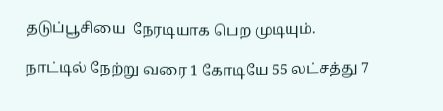தடுப்பூசியை  நேரடியாக பெற முடியும்.

நாட்டில் நேற்று வரை 1 கோடியே 55 லட்சத்து 7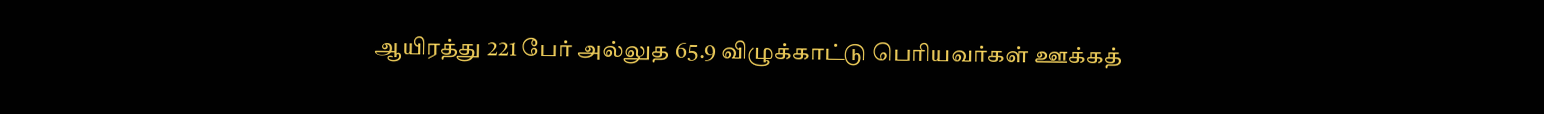ஆயிரத்து 221 பேர் அல்லுத 65.9 விழுக்காட்டு பெரியவர்கள் ஊக்கத்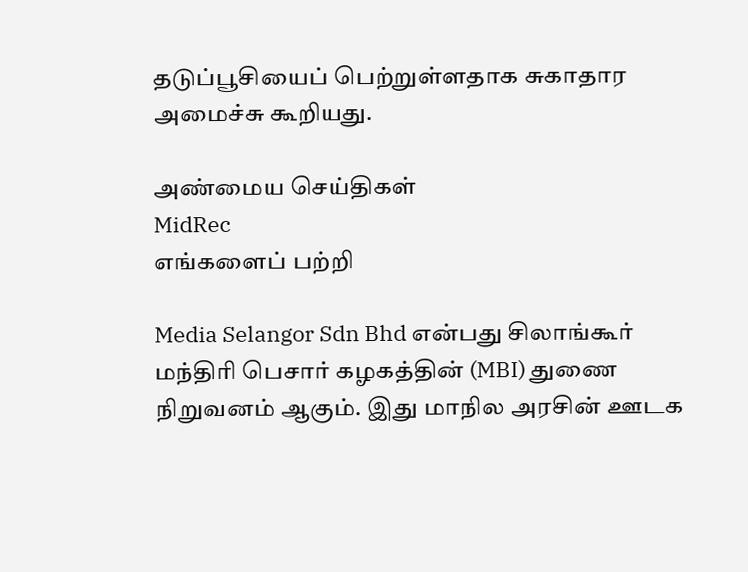தடுப்பூசியைப் பெற்றுள்ளதாக சுகாதார அமைச்சு கூறியது.

அண்மைய செய்திகள்
MidRec
எங்களைப் பற்றி

Media Selangor Sdn Bhd என்பது சிலாங்கூர் மந்திரி பெசார் கழகத்தின் (MBI) துணை நிறுவனம் ஆகும். இது மாநில அரசின் ஊடக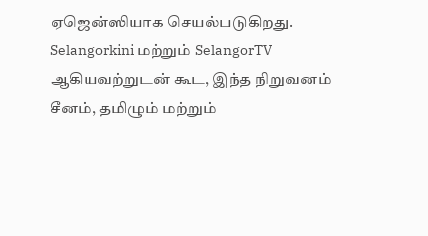ஏஜென்ஸியாக செயல்படுகிறது. Selangorkini மற்றும் SelangorTV ஆகியவற்றுடன் கூட, இந்த நிறுவனம் சீனம், தமிழும் மற்றும்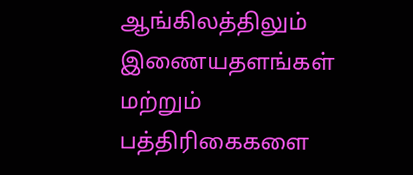ஆங்கிலத்திலும் இணையதளங்கள் மற்றும் பத்திரிகைகளை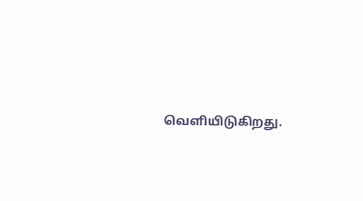வெளியிடுகிறது.